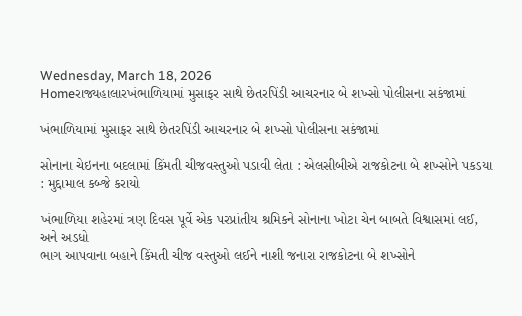Wednesday, March 18, 2026
Homeરાજ્યહાલારખંભાળિયામાં મુસાફર સાથે છેતરપિંડી આચરનાર બે શખ્સો પોલીસના સકંજામાં

ખંભાળિયામાં મુસાફર સાથે છેતરપિંડી આચરનાર બે શખ્સો પોલીસના સકંજામાં

સોનાના ચેઇનના બદલામાં કિંમતી ચીજવસ્તુઓ પડાવી લેતા : એલસીબીએ રાજકોટના બે શખ્સોને પકડયા : મુદ્દામાલ કબ્જે કરાયો

ખંભાળિયા શહેરમાં ત્રણ દિવસ પૂર્વે એક પરપ્રાંતીય શ્રમિકને સોનાના ખોટા ચેન બાબતે વિશ્વાસમાં લઈ, અને અડધો
ભાગ આપવાના બહાને કિંમતી ચીજ વસ્તુઓ લઈને નાશી જનારા રાજકોટના બે શખ્સોને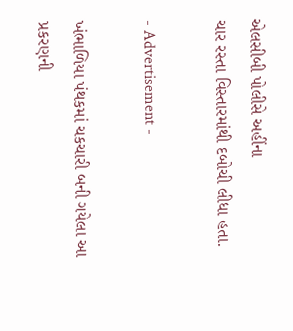એલસીબી પોલીસે અહીંના
ચાર રસ્તા વિસ્તારમાંથી દબોચી લીધા હતા.

- Advertisement -

ખંભાળિયા પંથકમાં ચકચારી બની ગયેલા આ પ્રકરણની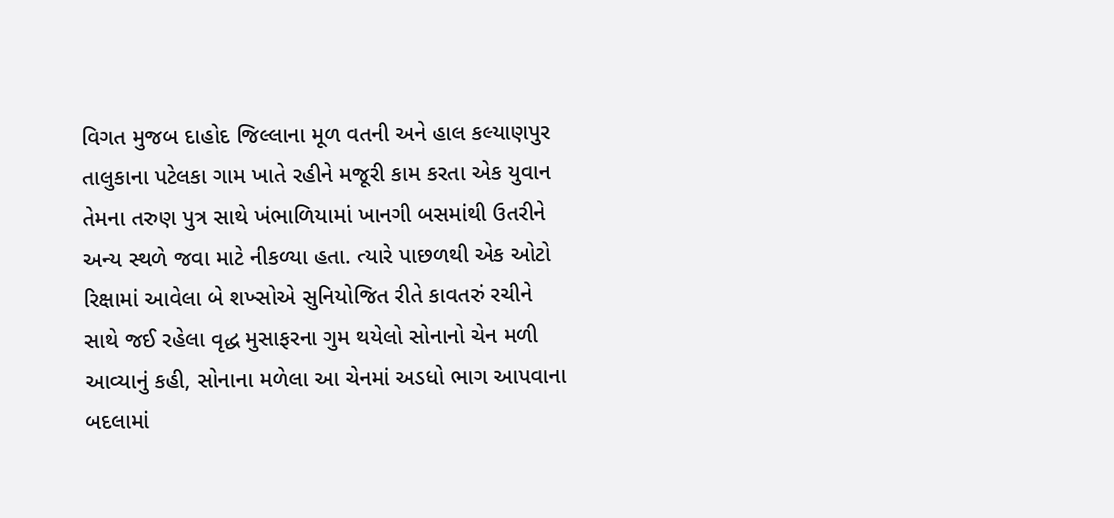વિગત મુજબ દાહોદ જિલ્લાના મૂળ વતની અને હાલ કલ્યાણપુર તાલુકાના પટેલકા ગામ ખાતે રહીને મજૂરી કામ કરતા એક યુવાન તેમના તરુણ પુત્ર સાથે ખંભાળિયામાં ખાનગી બસમાંથી ઉતરીને અન્ય સ્થળે જવા માટે નીકળ્યા હતા. ત્યારે પાછળથી એક ઓટો રિક્ષામાં આવેલા બે શખ્સોએ સુનિયોજિત રીતે કાવતરું રચીને સાથે જઈ રહેલા વૃદ્ધ મુસાફરના ગુમ થયેલો સોનાનો ચેન મળી આવ્યાનું કહી, સોનાના મળેલા આ ચેનમાં અડધો ભાગ આપવાના બદલામાં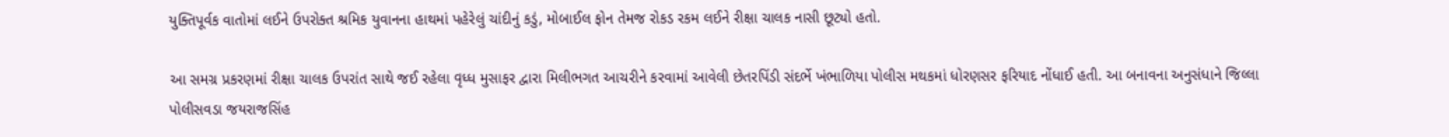યુક્તિપૂર્વક વાતોમાં લઈને ઉપરોક્ત શ્રમિક યુવાનના હાથમાં પહેરેલું ચાંદીનું કડું, મોબાઈલ ફોન તેમજ રોકડ રકમ લઈને રીક્ષા ચાલક નાસી છૂટ્યો હતો.

આ સમગ્ર પ્રકરણમાં રીક્ષા ચાલક ઉપરાંત સાથે જઈ રહેલા વૃધ્ધ મુસાફર દ્વારા મિલીભગત આચરીને કરવામાં આવેલી છેતરપિંડી સંદર્ભે ખંભાળિયા પોલીસ મથકમાં ધોરણસર ફરિયાદ નોંધાઈ હતી. આ બનાવના અનુસંધાને જિલ્લા પોલીસવડા જયરાજસિંહ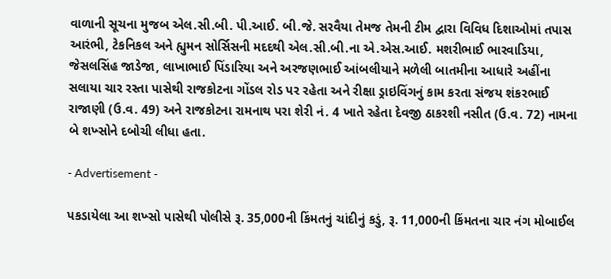વાળાની સૂચના મુજબ એલ.સી.બી. પી.આઈ. બી.જે. સરવૈયા તેમજ તેમની ટીમ દ્વારા વિવિધ દિશાઓમાં તપાસ આરંભી, ટેકનિકલ અને હ્યુમન સોર્સિસની મદદથી એલ.સી.બી.ના એ.એસ.આઈ. મશરીભાઈ ભારવાડિયા, જેસલસિંહ જાડેજા, લાખાભાઈ પિંડારિયા અને અરજણભાઈ આંબલીયાને મળેલી બાતમીના આધારે અહીંના સલાયા ચાર રસ્તા પાસેથી રાજકોટના ગોંડલ રોડ પર રહેતા અને રીક્ષા ડ્રાઇવિંગનું કામ કરતા સંજય શંકરભાઈ રાજાણી (ઉ.વ. 49) અને રાજકોટના રામનાથ પરા શેરી નં. 4 ખાતે રહેતા દેવજી ઠાકરશી નસીત (ઉ.વ. 72) નામના બે શખ્સોને દબોચી લીધા હતા.

- Advertisement -

પકડાયેલા આ શખ્સો પાસેથી પોલીસે રૂ. 35,000ની કિંમતનું ચાંદીનું કડું, રૂ. 11,000ની કિંમતના ચાર નંગ મોબાઈલ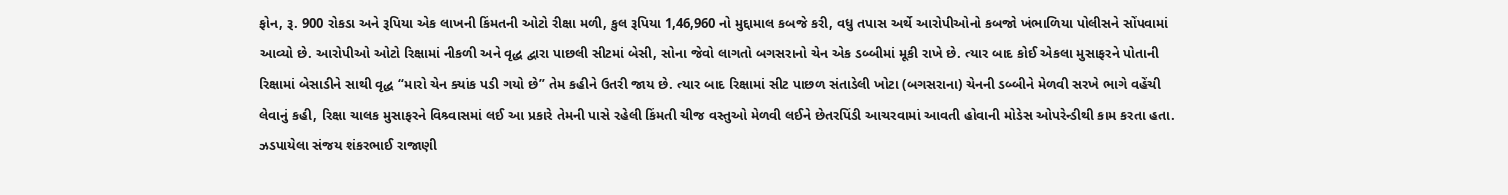ફોન, રૂ. 900 રોકડા અને રૂપિયા એક લાખની કિંમતની ઓટો રીક્ષા મળી, કુલ રૂપિયા 1,46,960 નો મુદ્દામાલ કબજે કરી, વધુ તપાસ અર્થે આરોપીઓનો કબજો ખંભાળિયા પોલીસને સોંપવામાં આવ્યો છે. આરોપીઓ ઓટો રિક્ષામાં નીકળી અને વૃદ્ધ દ્વારા પાછલી સીટમાં બેસી, સોના જેવો લાગતો બગસરાનો ચેન એક ડબ્બીમાં મૂકી રાખે છે. ત્યાર બાદ કોઈ એકલા મુસાફરને પોતાની રિક્ષામાં બેસાડીને સાથી વૃદ્ધ “મારો ચેન ક્યાંક પડી ગયો છે” તેમ કહીને ઉતરી જાય છે. ત્યાર બાદ રિક્ષામાં સીટ પાછળ સંતાડેલી ખોટા (બગસરાના) ચેનની ડબ્બીને મેળવી સરખે ભાગે વહેંચી લેવાનું કહી, રિક્ષા ચાલક મુસાફરને વિશ્ર્વાસમાં લઈ આ પ્રકારે તેમની પાસે રહેલી કિંમતી ચીજ વસ્તુઓ મેળવી લઈને છેતરપિંડી આચરવામાં આવતી હોવાની મોડેસ ઓપરેન્ડીથી કામ કરતા હતા. ઝડપાયેલા સંજય શંકરભાઈ રાજાણી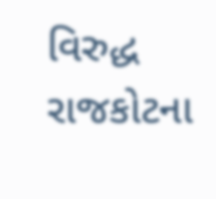વિરુદ્ધ રાજકોટના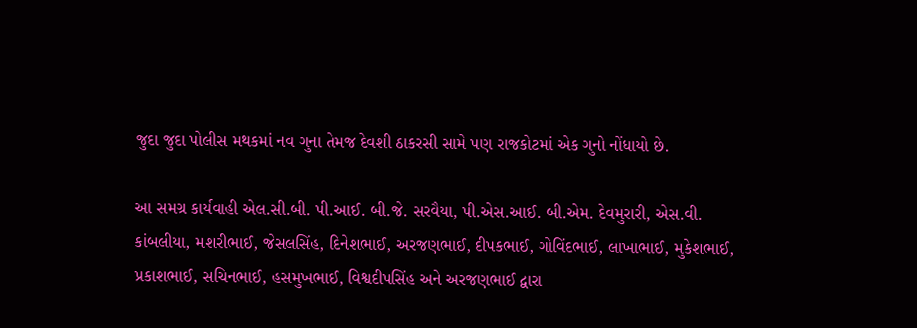જુદા જુદા પોલીસ મથકમાં નવ ગુના તેમજ દેવશી ઠાકરસી સામે પણ રાજકોટમાં એક ગુનો નોંધાયો છે.

આ સમગ્ર કાર્યવાહી એલ.સી.બી. પી.આઈ. બી.જે. સરવૈયા, પી.એસ.આઈ. બી.એમ. દેવમુરારી, એસ.વી. કાંબલીયા, મશરીભાઈ, જેસલસિંહ, દિનેશભાઈ, અરજણભાઈ, દીપકભાઈ, ગોવિંદભાઈ, લાખાભાઈ, મુકેશભાઈ, પ્રકાશભાઈ, સચિનભાઈ, હસમુખભાઈ, વિશ્વદીપસિંહ અને અરજણભાઈ દ્વારા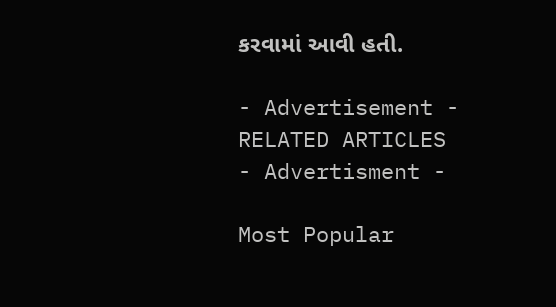કરવામાં આવી હતી.

- Advertisement -
RELATED ARTICLES
- Advertisment -

Most Popular